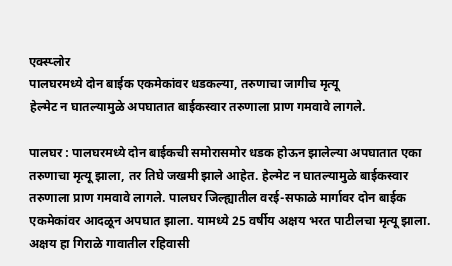एक्स्प्लोर
पालघरमध्ये दोन बाईक एकमेकांवर धडकल्या, तरुणाचा जागीच मृत्यू
हेल्मेट न घातल्यामुळे अपघातात बाईकस्वार तरुणाला प्राण गमवावे लागले.

पालघर : पालघरमध्ये दोन बाईकची समोरासमोर धडक होऊन झालेल्या अपघातात एका तरुणाचा मृत्यू झाला, तर तिघे जखमी झाले आहेत. हेल्मेट न घातल्यामुळे बाईकस्वार तरुणाला प्राण गमवावे लागले. पालघर जिल्ह्यातील वरई-सफाळे मार्गावर दोन बाईक एकमेकांवर आदळून अपघात झाला. यामध्ये 25 वर्षीय अक्षय भरत पाटीलचा मृत्यू झाला. अक्षय हा गिराळे गावातील रहिवासी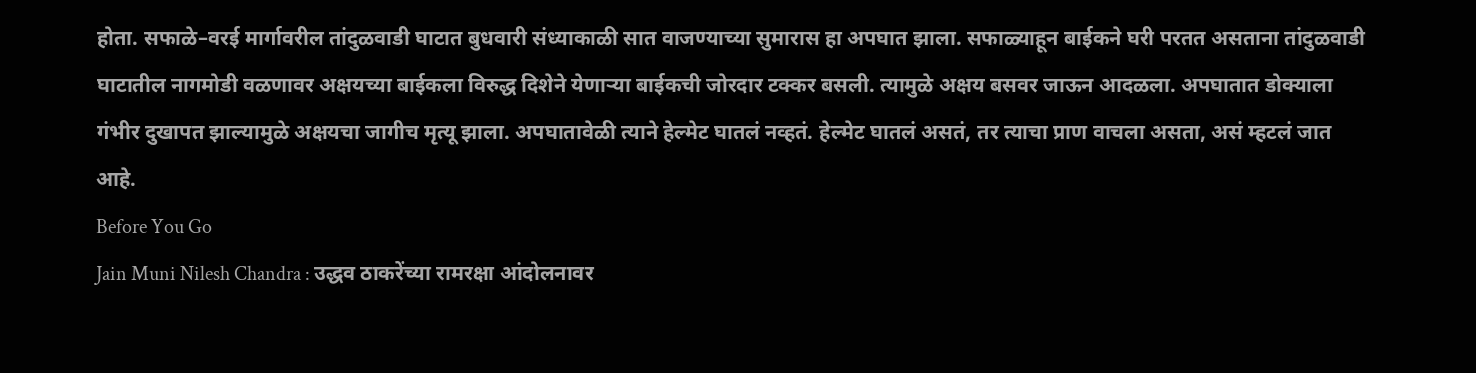होता. सफाळे–वरई मार्गावरील तांदुळवाडी घाटात बुधवारी संध्याकाळी सात वाजण्याच्या सुमारास हा अपघात झाला. सफाळ्याहून बाईकने घरी परतत असताना तांदुळवाडी घाटातील नागमोडी वळणावर अक्षयच्या बाईकला विरुद्ध दिशेने येणाऱ्या बाईकची जोरदार टक्कर बसली. त्यामुळे अक्षय बसवर जाऊन आदळला. अपघातात डोक्याला गंभीर दुखापत झाल्यामुळे अक्षयचा जागीच मृत्यू झाला. अपघातावेळी त्याने हेल्मेट घातलं नव्हतं. हेल्मेट घातलं असतं, तर त्याचा प्राण वाचला असता, असं म्हटलं जात आहे.
Before You Go
Jain Muni Nilesh Chandra : उद्धव ठाकरेंच्या रामरक्षा आंदोलनावर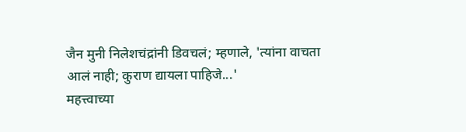जैन मुनी निलेशचंद्रांनी डिवचलं; म्हणाले, 'त्यांना वाचता आलं नाही; कुराण द्यायला पाहिजे...'
महत्त्वाच्या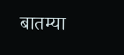बातम्या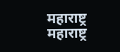महाराष्ट्र
महाराष्ट्र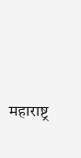महाराष्ट्र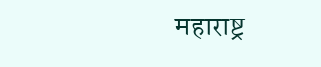महाराष्ट्र